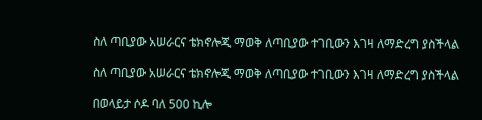ስለ ጣቢያው አሠራርና ቴክኖሎጂ ማወቅ ለጣቢያው ተገቢውን እገዛ ለማድረግ ያስችላል

ስለ ጣቢያው አሠራርና ቴክኖሎጂ ማወቅ ለጣቢያው ተገቢውን እገዛ ለማድረግ ያስችላል

በወላይታ ሶዶ ባለ 500 ኪሎ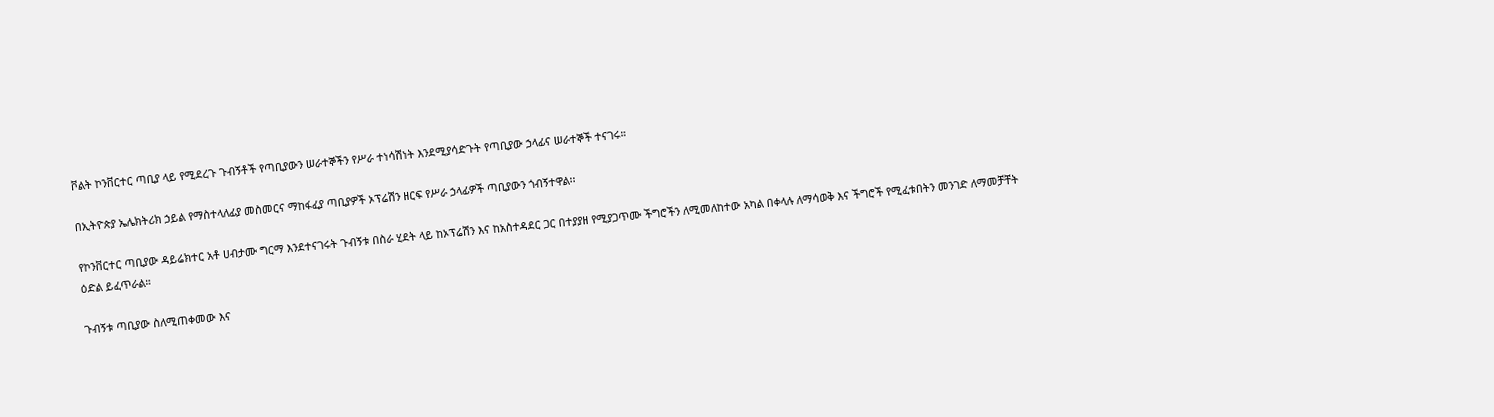ቮልት ኮንቨርተር ጣቢያ ላይ የሚደረጉ ጉብኝቶች የጣቢያውን ሠራተኞችን የሥራ ተነሳሽነት እንደሚያሳድጉት የጣቢያው ኃላፊና ሠራተኞች ተናገሩ።

በኢትዮጵያ ኤሌክትሪክ ኃይል የማስተላለፊያ መስመርና ማከፋፈያ ጣቢያዎች ኦፕሬሽን ዘርፍ የሥራ ኃላፊዎች ጣቢያውን ጎብኝተዋል፡፡

የኮንቨርተር ጣቢያው ዳይሬክተር አቶ ሀብታሙ ግርማ እንደተናገሩት ጉብኝቱ በስራ ሂደት ላይ ከኦፕሬሽን እና ከአስተዳደር ጋር በተያያዘ የሚያጋጥሙ ችግሮችን ለሚመለከተው አካል በቀላሉ ለማሳወቅ እና ችግሮች የሚፈቱበትን መንገድ ለማመቻቸት ዕድል ይፈጥራል።

ጉብኝቱ ጣቢያው ስለሚጠቀመው እና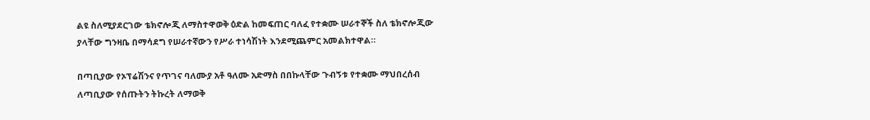ልዩ ስለሚያደርገው ቴክኖሎጂ ለማስተዋወቅ ዕድል ከመፍጠር ባለፈ የተቋሙ ሠራተኞች ስለ ቴክኖሎጂው ያላቸው ግንዛቤ በማሳደግ የሠራተኛውን የሥራ ተነሳሽነት እንደሚጨምር አመልክተዋል።

በጣቢያው የኦፕሬሽንና የጥገና ባለሙያ አቶ ዓለሙ አድማስ በበኩላቸው ጉብኝቱ የተቋሙ ማህበረሰብ ለጣቢያው የሰጡትን ትኩረት ለማወቅ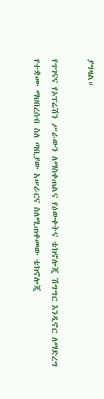ያግዛል።

የጥገናና የኦፕሬሽን ሥራውን ለማስቀጠልና የዕውቀትና ቴክኖሎጂ ሽግግር እንዲኖር ለማድረግ የተቋሙ ማህበረሰብ ስለ ጣቢያው አሠራርና ስለሚጠቀመው ቴክኖሎጂ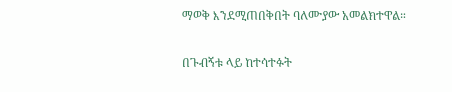ማወቅ እንደሚጠበቅበት ባለሙያው አመልክተዋል።

በጉብኝቱ ላይ ከተሳተፉት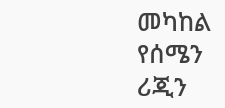መካከል የሰሜን ሪጂን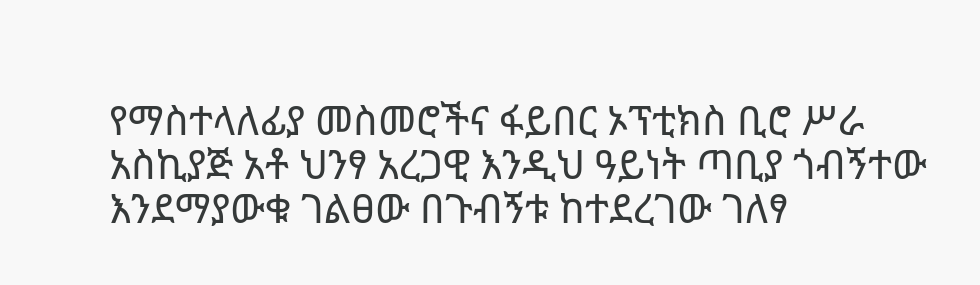የማስተላለፊያ መስመሮችና ፋይበር ኦፕቲክስ ቢሮ ሥራ አስኪያጅ አቶ ህንፃ አረጋዊ እንዲህ ዓይነት ጣቢያ ጎብኝተው እንደማያውቁ ገልፀው በጉብኝቱ ከተደረገው ገለፃ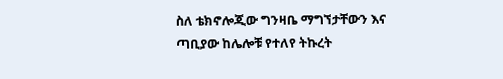ስለ ቴክኖሎጂው ግንዛቤ ማግኘታቸውን እና ጣቢያው ከሌሎቹ የተለየ ትኩረት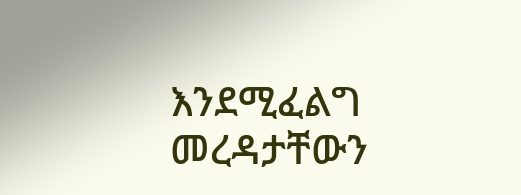እንደሚፈልግ መረዳታቸውን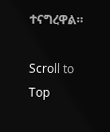ተናግረዋል።

Scroll to Top